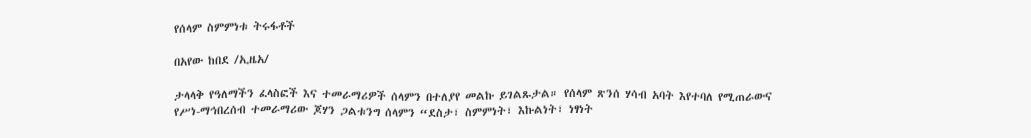የሰላም ስምምነቱ ትሩፋቶች

በአየው ከበደ /ኢዜአ/

ታላላቅ የዓለማችን ፈላስፎች እና ተመራማሪዎች ሰላምን በተለያየ መልኩ ይገልጹታል። የሰላም ጽንሰ ሃሳብ አባት እየተባለ የሚጠራውና የሥነ-ማኅበረሰብ ተመራማሪው ጆሃን ጋልቱንግ ሰላምን “ደስታ፣ ስምምነት፣ እኩልነት፣ ነፃነት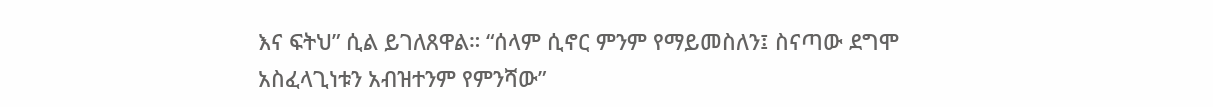እና ፍትህ” ሲል ይገለጸዋል። “ሰላም ሲኖር ምንም የማይመስለን፤ ስናጣው ደግሞ አስፈላጊነቱን አብዝተንም የምንሻው”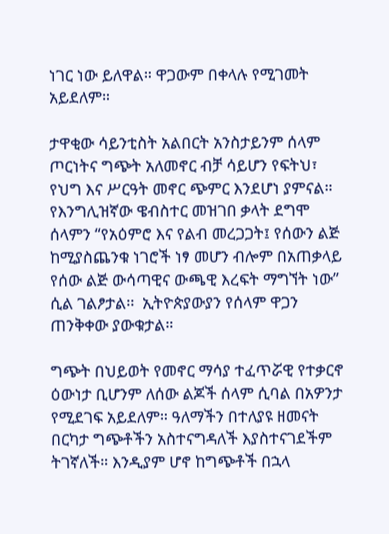ነገር ነው ይለዋል። ዋጋውም በቀላሉ የሚገመት አይደለም።

ታዋቂው ሳይንቲስት አልበርት አንስታይንም ሰላም ጦርነትና ግጭት አለመኖር ብቻ ሳይሆን የፍትህ፣ የህግ እና ሥርዓት መኖር ጭምር እንደሆነ ያምናል። የእንግሊዝኛው ዌብስተር መዝገበ ቃላት ደግሞ ሰላምን “የአዕምሮ እና የልብ መረጋጋት፤ የሰውን ልጅ ከሚያስጨንቁ ነገሮች ነፃ መሆን ብሎም በአጠቃላይ የሰው ልጅ ውሳጣዊና ውጫዊ እረፍት ማግኘት ነው” ሲል ገልፆታል፡፡  ኢትዮጵያውያን የሰላም ዋጋን ጠንቅቀው ያውቁታል።

ግጭት በህይወት የመኖር ማሳያ ተፈጥሯዊ የተቃርኖ ዕውነታ ቢሆንም ለሰው ልጆች ሰላም ሲባል በአዎንታ የሚደገፍ አይደለም። ዓለማችን በተለያዩ ዘመናት በርካታ ግጭቶችን አስተናግዳለች እያስተናገደችም ትገኛለች። እንዲያም ሆኖ ከግጭቶች በኋላ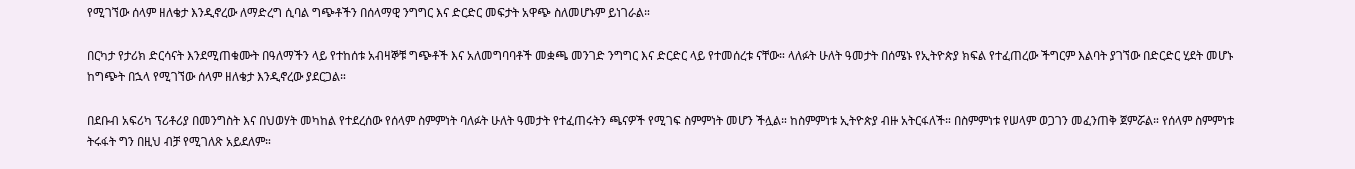የሚገኘው ሰላም ዘለቄታ እንዲኖረው ለማድረግ ሲባል ግጭቶችን በሰላማዊ ንግግር እና ድርድር መፍታት አዋጭ ስለመሆኑም ይነገራል።

በርካታ የታሪክ ድርሳናት እንደሚጠቁሙት በዓለማችን ላይ የተከሰቱ አብዛኞቹ ግጭቶች እና አለመግባባቶች መቋጫ መንገድ ንግግር እና ድርድር ላይ የተመሰረቱ ናቸው። ላለፉት ሁለት ዓመታት በሰሜኑ የኢትዮጵያ ክፍል የተፈጠረው ችግርም እልባት ያገኘው በድርድር ሂደት መሆኑ ከግጭት በኋላ የሚገኘው ሰላም ዘለቄታ እንዲኖረው ያደርጋል።

በደቡብ አፍሪካ ፕሪቶሪያ በመንግስት እና በህወሃት መካከል የተደረሰው የሰላም ስምምነት ባለፉት ሁለት ዓመታት የተፈጠሩትን ጫናዎች የሚገፍ ስምምነት መሆን ችሏል። ከስምምነቱ ኢትዮጵያ ብዙ አትርፋለች። በስምምነቱ የሠላም ወጋገን መፈንጠቅ ጀምሯል። የሰላም ስምምነቱ ትሩፋት ግን በዚህ ብቻ የሚገለጽ አይደለም።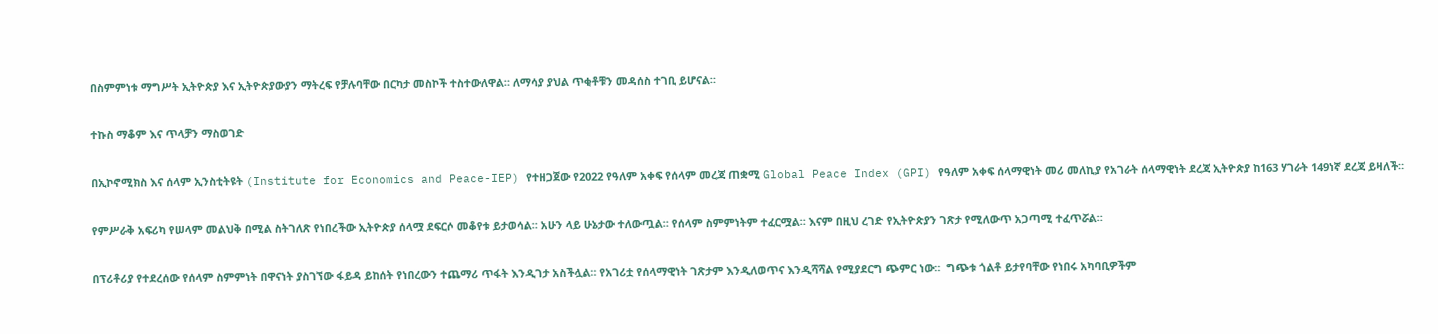በስምምነቱ ማግሥት ኢትዮጵያ እና ኢትዮጵያውያን ማትረፍ የቻሉባቸው በርካታ መስኮች ተስተውለዋል። ለማሳያ ያህል ጥቂቶቹን መዳሰስ ተገቢ ይሆናል።

ተኩስ ማቆም እና ጥላቻን ማስወገድ

በኢኮኖሚክስ እና ሰላም ኢንስቲትዩት (Institute for Economics and Peace-IEP) የተዘጋጀው የ2022 የዓለም አቀፍ የሰላም መረጃ ጠቋሚ Global Peace Index (GPI) የዓለም አቀፍ ሰላማዊነት መሪ መለኪያ የአገራት ሰላማዊነት ደረጃ ኢትዮጵያ ከ163 ሃገራት 149ነኛ ደረጃ ይዛለች።

የምሥራቅ አፍሪካ የሠላም መልህቅ በሚል ስትገለጽ የነበረችው ኢትዮጵያ ሰላሟ ደፍርሶ መቆየቱ ይታወሳል። አሁን ላይ ሁኔታው ተለውጧል። የሰላም ስምምነትም ተፈርሟል። እናም በዚህ ረገድ የኢትዮጵያን ገጽታ የሚለውጥ አጋጣሚ ተፈጥሯል።

በፕሪቶሪያ የተደረሰው የሰላም ስምምነት በዋናነት ያስገኘው ፋይዳ ይከሰት የነበረውን ተጨማሪ ጥፋት እንዲገታ አስችሏል። የአገሪቷ የሰላማዊነት ገጽታም እንዲለወጥና እንዲሻሻል የሚያደርግ ጭምር ነው።  ግጭቱ ጎልቶ ይታየባቸው የነበሩ አካባቢዎችም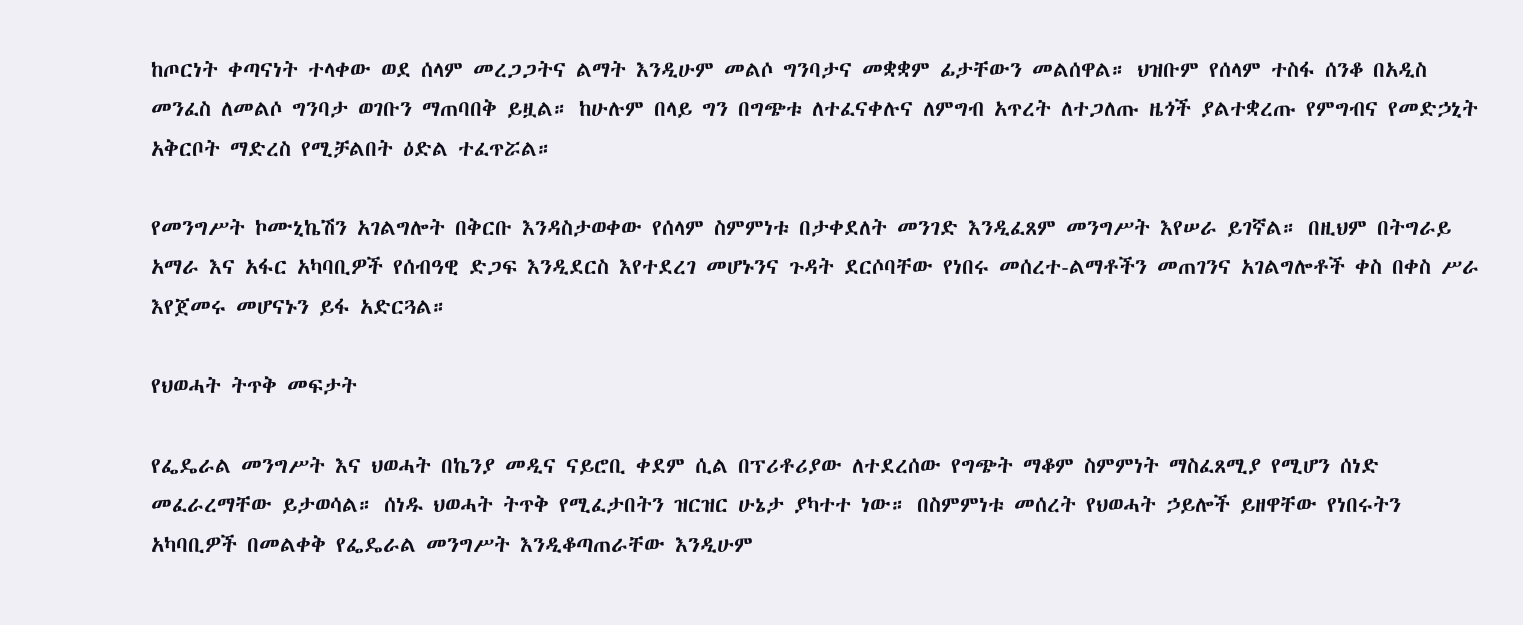ከጦርነት ቀጣናነት ተላቀው ወደ ሰላም መረጋጋትና ልማት እንዲሁም መልሶ ግንባታና መቋቋም ፊታቸውን መልሰዋል። ህዝቡም የሰላም ተስፋ ሰንቆ በአዲስ መንፈስ ለመልሶ ግንባታ ወገቡን ማጠባበቅ ይዟል። ከሁሉም በላይ ግን በግጭቱ ለተፈናቀሉና ለምግብ አጥረት ለተጋለጡ ዜጎች ያልተቋረጡ የምግብና የመድኃኒት አቅርቦት ማድረስ የሚቻልበት ዕድል ተፈጥሯል።

የመንግሥት ኮሙኒኬሽን አገልግሎት በቅርቡ እንዳስታወቀው የሰላም ስምምነቱ በታቀደለት መንገድ እንዲፈጸም መንግሥት እየሠራ ይገኛል። በዚህም በትግራይ አማራ እና አፋር አካባቢዎች የሰብዓዊ ድጋፍ እንዲደርስ እየተደረገ መሆኑንና ጉዳት ደርሶባቸው የነበሩ መሰረተ-ልማቶችን መጠገንና አገልግሎቶች ቀስ በቀስ ሥራ እየጀመሩ መሆናኑን ይፋ አድርጓል።

የህወሓት ትጥቅ መፍታት

የፌዴራል መንግሥት እና ህወሓት በኬንያ መዲና ናይሮቢ ቀደም ሲል በፕሪቶሪያው ለተደረሰው የግጭት ማቆም ስምምነት ማስፈጸሚያ የሚሆን ሰነድ መፈራረማቸው ይታወሳል። ሰነዱ ህወሓት ትጥቅ የሚፈታበትን ዝርዝር ሁኔታ ያካተተ ነው። በስምምነቱ መሰረት የህወሓት ኃይሎች ይዘዋቸው የነበሩትን አካባቢዎች በመልቀቅ የፌዴራል መንግሥት እንዲቆጣጠራቸው እንዲሁም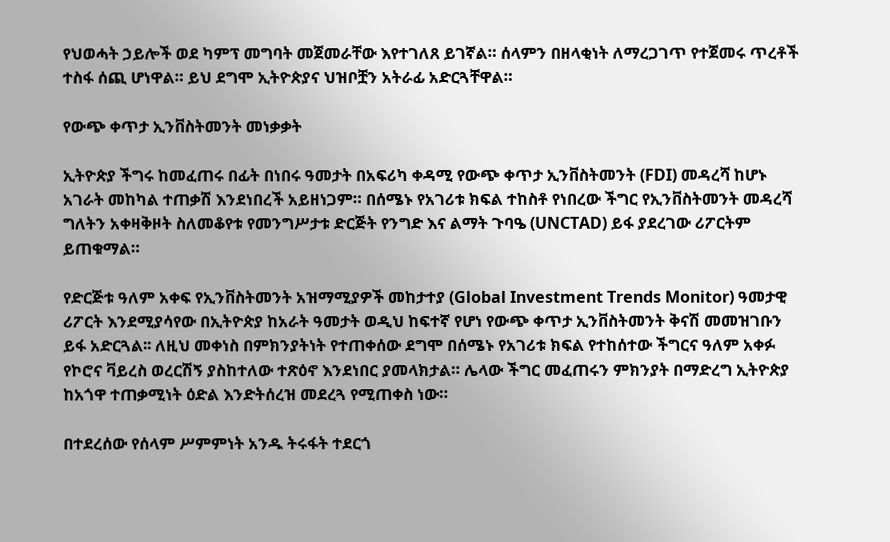የህወሓት ኃይሎች ወደ ካምፕ መግባት መጀመራቸው እየተገለጸ ይገኛል። ሰላምን በዘላቂነት ለማረጋገጥ የተጀመሩ ጥረቶች ተስፋ ሰጪ ሆነዋል። ይህ ደግሞ ኢትዮጵያና ህዝቦቿን አትራፊ አድርጓቸዋል።

የውጭ ቀጥታ ኢንቨስትመንት መነቃቃት

ኢትዮጵያ ችግሩ ከመፈጠሩ በፊት በነበሩ ዓመታት በአፍሪካ ቀዳሚ የውጭ ቀጥታ ኢንቨስትመንት (FDI) መዳረሻ ከሆኑ አገራት መከካል ተጠቃሽ እንደነበረች አይዘነጋም። በሰሜኑ የአገሪቱ ክፍል ተከስቶ የነበረው ችግር የኢንቨስትመንት መዳረሻ ግለትን አቀዛቅዞት ስለመቆየቱ የመንግሥታቱ ድርጅት የንግድ እና ልማት ጉባዔ (UNCTAD) ይፋ ያደረገው ሪፖርትም ይጠቁማል።

የድርጅቱ ዓለም አቀፍ የኢንቨስትመንት አዝማሚያዎች መከታተያ (Global Investment Trends Monitor) ዓመታዊ ሪፖርት እንደሚያሳየው በኢትዮጵያ ከአራት ዓመታት ወዲህ ከፍተኛ የሆነ የውጭ ቀጥታ ኢንቨስትመንት ቅናሽ መመዝገቡን ይፋ አድርጓል፡፡ ለዚህ መቀነስ በምክንያትነት የተጠቀሰው ደግሞ በሰሜኑ የአገሪቱ ክፍል የተከሰተው ችግርና ዓለም አቀፉ የኮሮና ቫይረስ ወረርሽኝ ያስከተለው ተጽዕኖ እንደነበር ያመላክታል። ሌላው ችግር መፈጠሩን ምክንያት በማድረግ ኢትዮጵያ ከአጎዋ ተጠቃሚነት ዕድል እንድትሰረዝ መደረጓ የሚጠቀስ ነው።

በተደረሰው የሰላም ሥምምነት አንዱ ትሩፋት ተደርጎ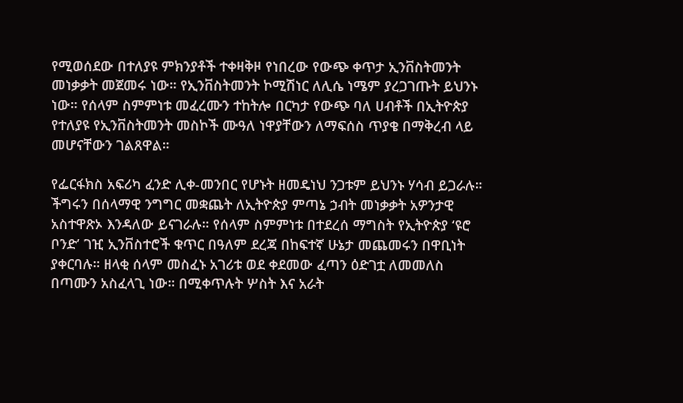የሚወሰደው በተለያዩ ምክንያቶች ተቀዛቅዞ የነበረው የውጭ ቀጥታ ኢንቨስትመንት መነቃቃት መጀመሩ ነው። የኢንቨስትመንት ኮሚሽነር ለሊሴ ነሜም ያረጋገጡት ይህንኑ ነው። የሰላም ስምምነቱ መፈረሙን ተከትሎ በርካታ የውጭ ባለ ሀብቶች በኢትዮጵያ የተለያዩ የኢንቨስትመንት መስኮች ሙዓለ ነዋያቸውን ለማፍሰስ ጥያቄ በማቅረብ ላይ መሆናቸውን ገልጸዋል።

የፌርፋክስ አፍሪካ ፈንድ ሊቀ-መንበር የሆኑት ዘመዴነህ ንጋቱም ይህንኑ ሃሳብ ይጋራሉ። ችግሩን በሰላማዊ ንግግር መቋጨት ለኢትዮጵያ ምጣኔ ኃብት መነቃቃት አዎንታዊ አስተዋጽኦ እንዳለው ይናገራሉ። የሰላም ስምምነቱ በተደረሰ ማግስት የኢትዮጵያ ‘ዩሮ ቦንድ’ ገዢ ኢንቨስተሮች ቁጥር በዓለም ደረጃ በከፍተኛ ሁኔታ መጨመሩን በዋቢነት ያቀርባሉ። ዘላቂ ሰላም መስፈኑ አገሪቱ ወደ ቀደመው ፈጣን ዕድገቷ ለመመለስ በጣሙን አስፈላጊ ነው። በሚቀጥሉት ሦስት እና አራት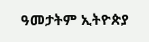ዓመታትም ኢትዮጵያ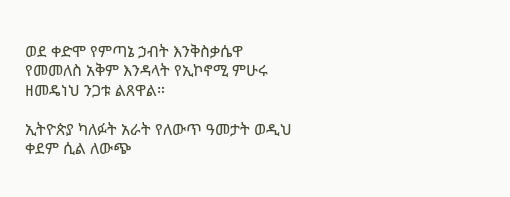ወደ ቀድሞ የምጣኔ ኃብት እንቅስቃሴዋ የመመለስ አቅም እንዳላት የኢኮኖሚ ምሁሩ ዘመዴነህ ንጋቱ ልጸዋል።

ኢትዮጵያ ካለፉት አራት የለውጥ ዓመታት ወዲህ ቀደም ሲል ለውጭ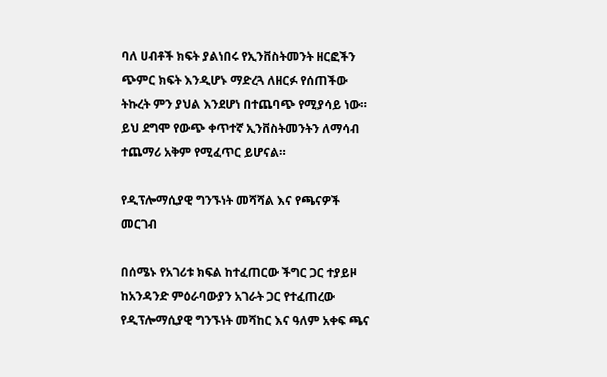ባለ ሀብቶች ክፍት ያልነበሩ የኢንቨስትመንት ዘርፎችን ጭምር ክፍት እንዲሆኑ ማድረጓ ለዘርፉ የሰጠችው ትኩረት ምን ያህል እንደሆነ በተጨባጭ የሚያሳይ ነው። ይህ ደግሞ የውጭ ቀጥተኛ ኢንቨስትመንትን ለማሳብ ተጨማሪ አቅም የሚፈጥር ይሆናል።

የዲፕሎማሲያዊ ግንኙነት መሻሻል እና የጫናዎች መርገብ

በሰሜኑ የአገሪቱ ክፍል ከተፈጠርው ችግር ጋር ተያይዞ ከአንዳንድ ምዕራባውያን አገራት ጋር የተፈጠረው የዲፕሎማሲያዊ ግንኙነት መሻከር እና ዓለም አቀፍ ጫና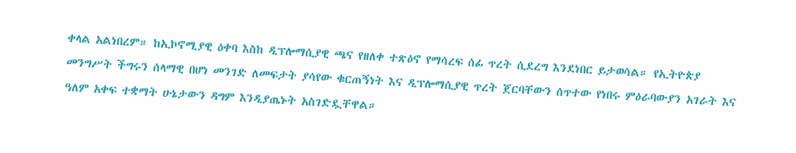ቀላል አልነበረም። ከኢኮኖሚያዊ ዕቀባ እስከ ዲፕሎማሲያዊ ጫና የዘለቀ ተጽዕኖ የማሳረፍ ሰፊ ጥረት ሲደረግ እንደነበር ይታወሳል። የኢትዮጵያ መንግሥት ችግሩን ሰላማዊ በሆነ መንገድ ለመፍታት ያሳየው ቁርጠኝነት እና ዲፕሎማሲያዊ ጥረት ጀርባቸውን ሰጥተው የነበሩ ምዕራባውያን አገራት እና ዓለም አቀፍ ተቋማት ሁኔታውን ዳግም እንዲያጤኑት አስገድዷቸዋል።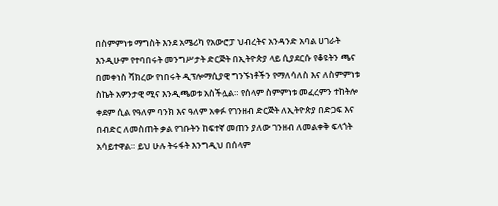በስምምነቱ ማግስት እንደ አሜሪካ የአውሮፓ ህብረትና አንዳንድ አባል ሀገራት እንዲሁም የተባበሩት መንግሥታት ድርጅት በኢትዮጵያ ላይ ሲያደርሱ የቆዩትን ጫና በመቀነስ ሻክረው የነበሩት ዲፕሎማሲያዊ ግንኙነቶችን የማለሳለስ እና ለስምምነቱ ስኬት አዎንታዊ ሚና እንዲጫወቱ አስችሏል። የሰላም ስምምነቱ መፈረምን ተከትሎ ቀደም ሲል የዓለም ባንክ እና ዓለም አቀፉ የገንዘብ ድርጅት ለኢትዮጵያ በድጋፍ እና በብድር ለመስጠት ቃል የገቡትን ከፍተኛ መጠን ያለው ገንዘብ ለመልቀቅ ፍላጎት አሳይተዋል። ይህ ሁሉ ትሩፋት እንግዲህ በሰላም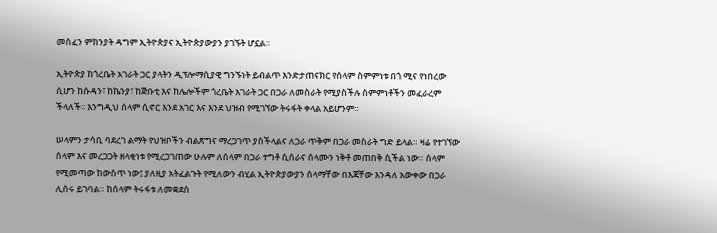መስፈን ምክንያት ዳግም ኢትዮጵያና ኢትዮጵያውያን ያገኙት ሆኗል።

ኢትዮጵያ ከጎረቤት አገራት ጋር ያላትን ዲፕሎማሲያዊ ግንኙነት ይብልጥ እንድታጠናክር የሰላም ስምምነቱ በጎ ሚና የነበረው ሲሆን ከሱዳን፣ ከኬንያ፣ ከጅቡቲ እና ከሌሎችም ጎረቤት አገራት ጋር በጋራ ለመስራት የሚያስችሉ ስምምነቶችን መፈራረም ችላለች፡፡ እንግዲህ ሰላም ሲኖር እንደ አገር እና እንደ ህዝብ የሚገኘው ትሩፋት ቀላል አይሆንም።

ሠላምን ታሳቢ ባደረገ ልማት የህዝቦችን ብልጽግና ማረጋገጥ ያስችላልና ለጋራ ጥቅም በጋራ መስራት ግድ ይላል። ዛሬ የተገኘው ሰላም እና መረጋጋት ዘላቂነቱ የሚረጋገጠው ሁሉም ለሰላም በጋራ ተግቶ ሲሰራና ሰላሙን ነቅቶ መጠበቅ ሲችል ነው። ሰላም የሚመጣው ከውስጥ ነው፤ ያለዚያ አትፈልጉት የሚለውን ብሂል ኢትዮጵያውያን ሰላማቸው በእጃቸው እንዳለ አውቀው በጋራ ሊሰሩ ይገባል። ከሰላም ትሩፋቱ ለመቋደስ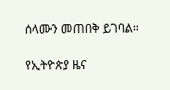ሰላሙን መጠበቅ ይገባል።

የኢትዮጵያ ዜና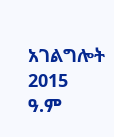አገልግሎት
2015
ዓ.ም